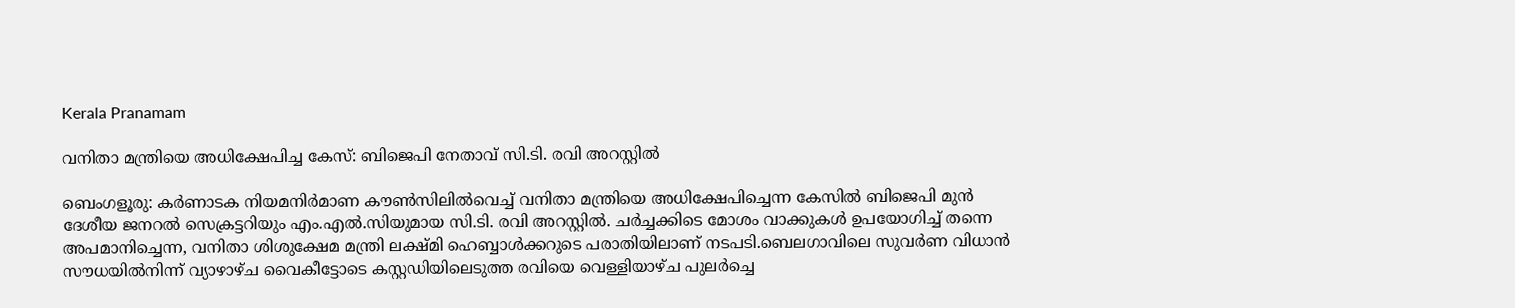Kerala Pranamam

വനിതാ മന്ത്രിയെ അധിക്ഷേപിച്ച കേസ്: ബിജെപി നേതാവ് സി.ടി. രവി അറസ്റ്റില്‍

ബെംഗളൂരു: കര്‍ണാടക നിയമനിര്‍മാണ കൗണ്‍സിലില്‍വെച്ച് വനിതാ മന്ത്രിയെ അധിക്ഷേപിച്ചെന്ന കേസില്‍ ബിജെപി മുന്‍ ദേശീയ ജനറല്‍ സെക്രട്ടറിയും എം.എല്‍.സിയുമായ സി.ടി. രവി അറസ്റ്റില്‍. ചര്‍ച്ചക്കിടെ മോശം വാക്കുകള്‍ ഉപയോഗിച്ച് തന്നെ അപമാനിച്ചെന്ന, വനിതാ ശിശുക്ഷേമ മന്ത്രി ലക്ഷ്മി ഹെബ്ബാള്‍ക്കറുടെ പരാതിയിലാണ് നടപടി.ബെലഗാവിലെ സുവര്‍ണ വിധാന്‍ സൗധയില്‍നിന്ന് വ്യാഴാഴ്ച വൈകീട്ടോടെ കസ്റ്റഡിയിലെടുത്ത രവിയെ വെള്ളിയാഴ്ച പുലര്‍ച്ചെ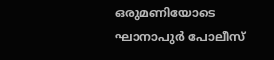ഒരുമണിയോടെ ഘാനാപുര്‍ പോലീസ്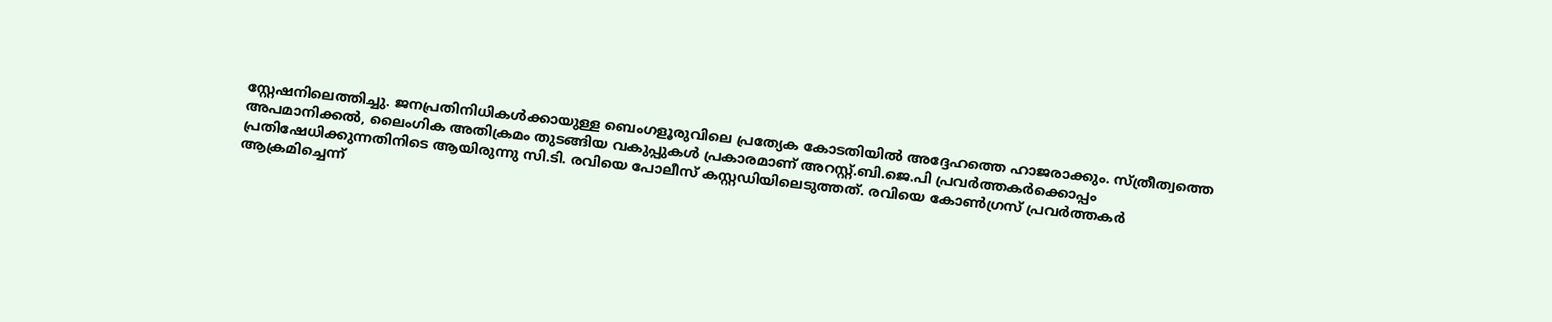സ്റ്റേഷനിലെത്തിച്ചു. ജനപ്രതിനിധികള്‍ക്കായുള്ള ബെംഗളൂരുവിലെ പ്രത്യേക കോടതിയില്‍ അദ്ദേഹത്തെ ഹാജരാക്കും. സ്ത്രീത്വത്തെ അപമാനിക്കല്‍, ലൈംഗിക അതിക്രമം തുടങ്ങിയ വകുപ്പുകള്‍ പ്രകാരമാണ് അറസ്റ്റ്.ബി.ജെ.പി പ്രവര്‍ത്തകര്‍ക്കൊപ്പം പ്രതിഷേധിക്കുന്നതിനിടെ ആയിരുന്നു സി.ടി. രവിയെ പോലീസ് കസ്റ്റഡിയിലെടുത്തത്. രവിയെ കോണ്‍ഗ്രസ് പ്രവര്‍ത്തകര്‍ ആക്രമിച്ചെന്ന്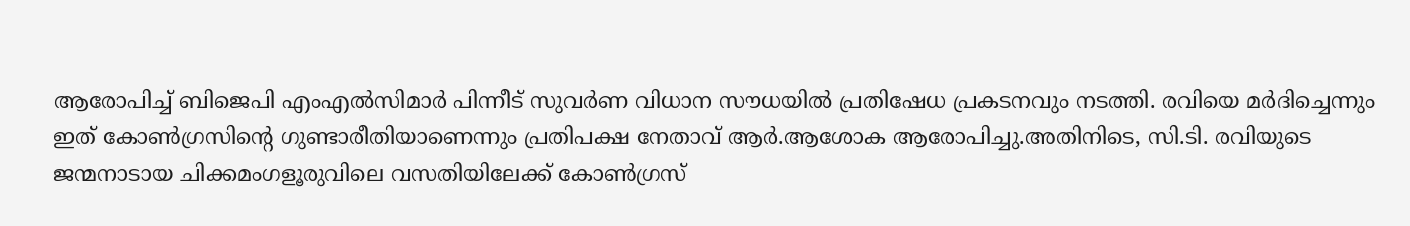ആരോപിച്ച് ബിജെപി എംഎല്‍സിമാര്‍ പിന്നീട് സുവര്‍ണ വിധാന സൗധയില്‍ പ്രതിഷേധ പ്രകടനവും നടത്തി. രവിയെ മര്‍ദിച്ചെന്നും ഇത് കോണ്‍ഗ്രസിന്റെ ഗുണ്ടാരീതിയാണെന്നും പ്രതിപക്ഷ നേതാവ് ആര്‍.ആശോക ആരോപിച്ചു.അതിനിടെ, സി.ടി. രവിയുടെ ജന്മനാടായ ചിക്കമംഗളൂരുവിലെ വസതിയിലേക്ക് കോണ്‍ഗ്രസ്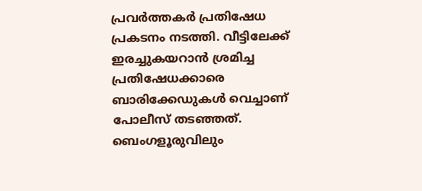പ്രവര്‍ത്തകര്‍ പ്രതിഷേധ പ്രകടനം നടത്തി. വീട്ടിലേക്ക് ഇരച്ചുകയറാന്‍ ശ്രമിച്ച പ്രതിഷേധക്കാരെ ബാരിക്കേഡുകള്‍ വെച്ചാണ് പോലീസ് തടഞ്ഞത്. ബെംഗളൂരുവിലും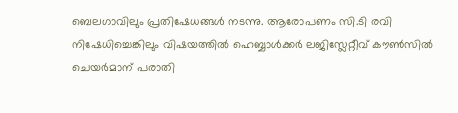ബെലഗാവിലും പ്രതിഷേധങ്ങള്‍ നടന്നു. ആരോപണം സി.ടി രവി നിഷേധിച്ചെങ്കിലും വിഷയത്തില്‍ ഹെബ്ബാള്‍ക്കര്‍ ലജിസ്ലേറ്റീവ് കൗണ്‍സില്‍ ചെയര്‍മാന് പരാതി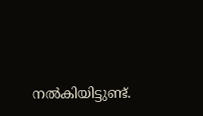നല്‍കിയിട്ടുണ്ട്.